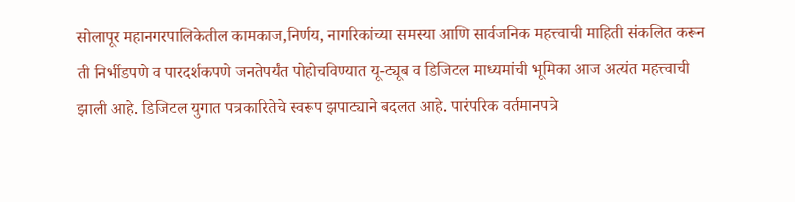सोलापूर महानगरपालिकेतील कामकाज,निर्णय, नागरिकांच्या समस्या आणि सार्वजनिक महत्त्वाची माहिती संकलित करून ती निर्भीडपणे व पारदर्शकपणे जनतेपर्यंत पोहोचविण्यात यू-ट्यूब व डिजिटल माध्यमांची भूमिका आज अत्यंत महत्त्वाची झाली आहे. डिजिटल युगात पत्रकारितेचे स्वरूप झपाट्याने बदलत आहे. पारंपरिक वर्तमानपत्रे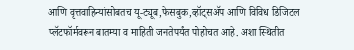आणि वृत्तवाहिन्यांसोबतच यू-ट्यूब,फेसबुक,व्हॉट्सॲप आणि विविध डिजिटल प्लॅटफॉर्मवरून बातम्या व माहिती जनतेपर्यंत पोहोचत आहे. अशा स्थितीत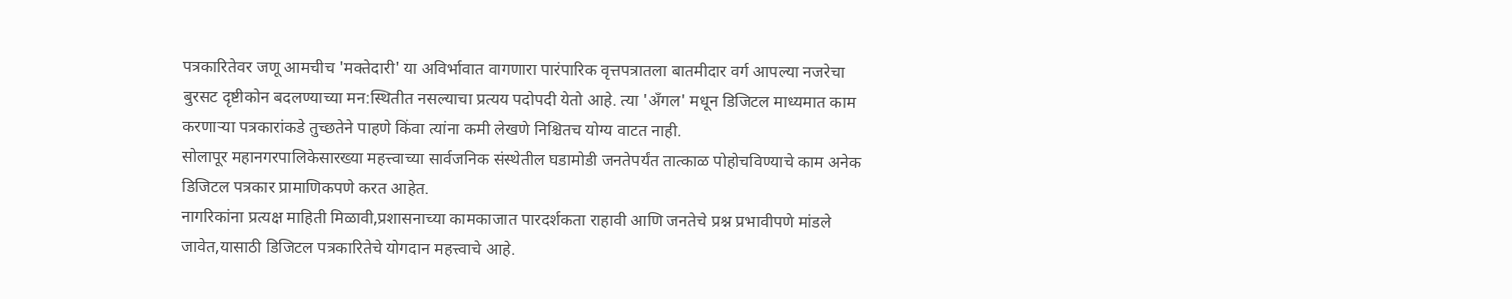पत्रकारितेवर जणू आमचीच 'मक्तेदारी' या अविर्भावात वागणारा पारंपारिक वृत्तपत्रातला बातमीदार वर्ग आपल्या नजरेचा बुरसट दृष्टीकोन बदलण्याच्या मन:स्थितीत नसल्याचा प्रत्यय पदोपदी येतो आहे. त्या 'अँगल' मधून डिजिटल माध्यमात काम करणाऱ्या पत्रकारांकडे तुच्छतेने पाहणे किंवा त्यांना कमी लेखणे निश्चितच योग्य वाटत नाही.
सोलापूर महानगरपालिकेसारख्या महत्त्वाच्या सार्वजनिक संस्थेतील घडामोडी जनतेपर्यंत तात्काळ पोहोचविण्याचे काम अनेक डिजिटल पत्रकार प्रामाणिकपणे करत आहेत.
नागरिकांना प्रत्यक्ष माहिती मिळावी,प्रशासनाच्या कामकाजात पारदर्शकता राहावी आणि जनतेचे प्रश्न प्रभावीपणे मांडले जावेत,यासाठी डिजिटल पत्रकारितेचे योगदान महत्त्वाचे आहे.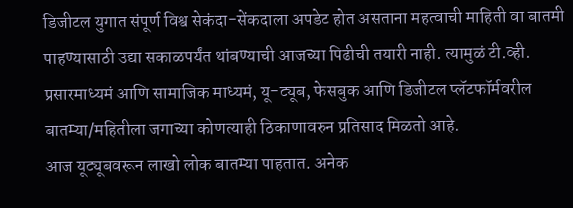डिजीटल युगात संपूर्ण विश्व सेकंदा-सेंकदाला अपडेट होत असताना महत्वाची माहिती वा बातमी पाहण्यासाठी उद्या सकाळपर्यंत थांबण्याची आजच्या पिढीची तयारी नाही. त्यामुळं टी.व्ही. प्रसारमाध्यमं आणि सामाजिक माध्यमं, यू-ट्यूब, फेसबुक आणि डिजीटल प्लॅटफॉर्मवरील बातम्या/महितीला जगाच्या कोणत्याही ठिकाणावरुन प्रतिसाद मिळतो आहे.
आज यूट्यूबवरून लाखो लोक बातम्या पाहतात. अनेक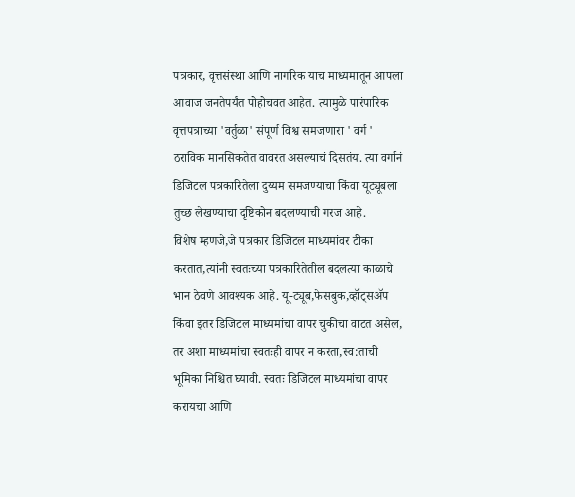पत्रकार, वृत्तसंस्था आणि नागरिक याच माध्यमातून आपला आवाज जनतेपर्यंत पोहोचवत आहेत. त्यामुळे पारंपारिक वृत्तपत्राच्या 'वर्तुळा' संपूर्ण विश्व समजणारा ' वर्ग ' ठराविक मानसिकतेत वावरत असल्याचं दिसतंय. त्या वर्गानं डिजिटल पत्रकारितेला दुय्यम समजण्याचा किंवा यूट्यूबला तुच्छ लेखण्याचा दृष्टिकोन बदलण्याची गरज आहे.
विशेष म्हणजे,जे पत्रकार डिजिटल माध्यमांवर टीका करतात,त्यांनी स्वतःच्या पत्रकारितेतील बदलत्या काळाचे भान ठेवणे आवश्यक आहे. यू-ट्यूब,फेसबुक,व्हॉट्सॲप किंवा इतर डिजिटल माध्यमांचा वापर चुकीचा वाटत असेल, तर अशा माध्यमांचा स्वतःही वापर न करता,स्व:ताची भूमिका निश्चित घ्यावी. स्वतः डिजिटल माध्यमांचा वापर करायचा आणि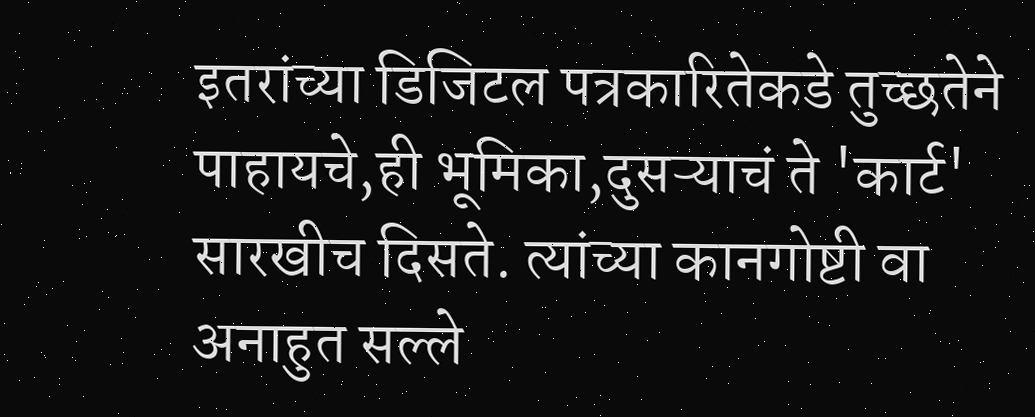इतरांच्या डिजिटल पत्रकारितेकडे तुच्छतेने पाहायचे,ही भूमिका,दुसऱ्याचं ते 'कार्ट' सारखीच दिसते. त्यांच्या कानगोष्टी वा अनाहुत सल्ले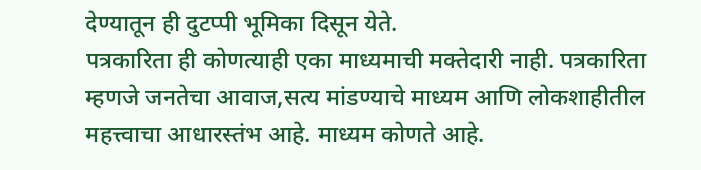देण्यातून ही दुटप्पी भूमिका दिसून येते.
पत्रकारिता ही कोणत्याही एका माध्यमाची मक्तेदारी नाही. पत्रकारिता म्हणजे जनतेचा आवाज,सत्य मांडण्याचे माध्यम आणि लोकशाहीतील महत्त्वाचा आधारस्तंभ आहे. माध्यम कोणते आहे.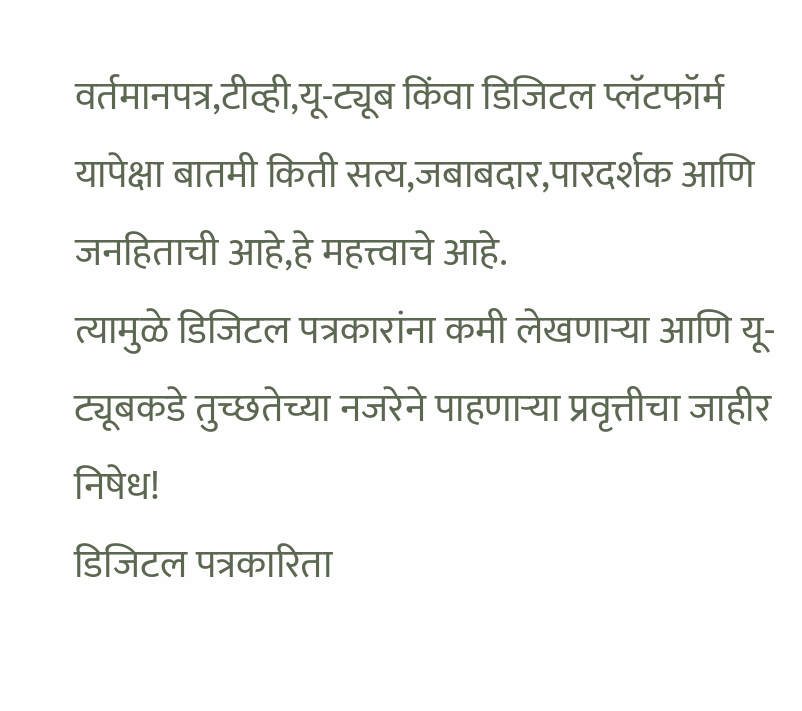वर्तमानपत्र,टीव्ही,यू-ट्यूब किंवा डिजिटल प्लॅटफॉर्म यापेक्षा बातमी किती सत्य,जबाबदार,पारदर्शक आणि जनहिताची आहे,हे महत्त्वाचे आहे.
त्यामुळे डिजिटल पत्रकारांना कमी लेखणाऱ्या आणि यू-ट्यूबकडे तुच्छतेच्या नजरेने पाहणाऱ्या प्रवृत्तीचा जाहीर निषेध!
डिजिटल पत्रकारिता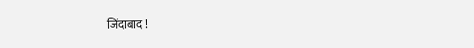जिंदाबाद !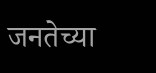जनतेच्या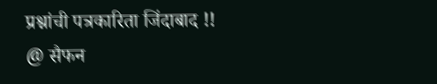प्रश्नांची पत्रकारिता जिंदाबाद !!
@ सैफन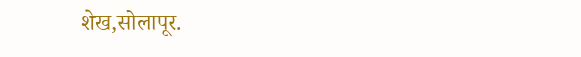शेख,सोलापूर.